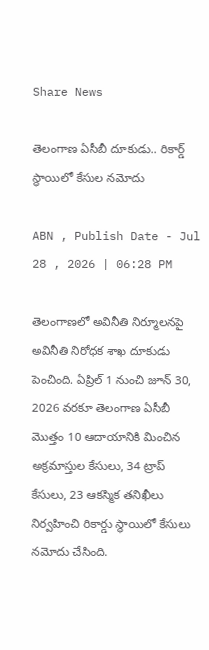Share News

తెలంగాణ ఏసీబీ దూకుడు.. రికార్డ్ స్థాయిలో కేసుల నమోదు

ABN , Publish Date - Jul 28 , 2026 | 06:28 PM

తెలంగాణలో అవినీతి నిర్మూలనపై అవినీతి నిరోధక శాఖ దూకుడు పెంచింది. ఏప్రిల్ 1 నుంచి జూన్ 30, 2026 వరకూ తెలంగాణ ఏసీబీ మొత్తం 10 ఆదాయానికి మించిన అక్రమాస్తుల కేసులు, 34 ట్రాప్ కేసులు, 23 ఆకస్మిక తనిఖీలు నిర్వహించి రికార్డు స్థాయిలో కేసులు నమోదు చేసింది.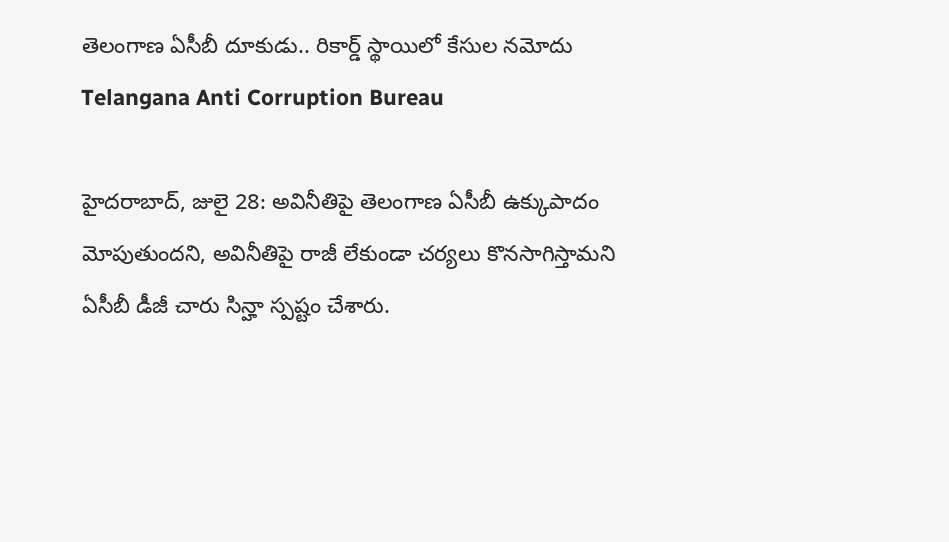తెలంగాణ ఏసీబీ దూకుడు.. రికార్డ్ స్థాయిలో కేసుల నమోదు
Telangana Anti Corruption Bureau

హైదరాబాద్, జులై 28: అవినీతిపై తెలంగాణ ఏసీబీ ఉక్కుపాదం మోపుతుందని, అవినీతిపై రాజీ లేకుండా చర్యలు కొనసాగిస్తామని ఏసీబీ డీజీ చారు సిన్హా స్పష్టం చేశారు.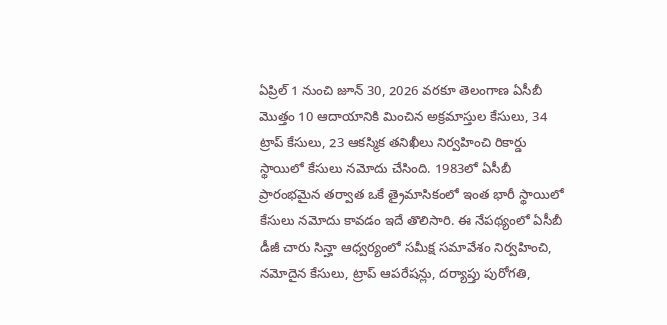ఏప్రిల్ 1 నుంచి జూన్ 30, 2026 వరకూ తెలంగాణ ఏసీబీ మొత్తం 10 ఆదాయానికి మించిన అక్రమాస్తుల కేసులు, 34 ట్రాప్ కేసులు, 23 ఆకస్మిక తనిఖీలు నిర్వహించి రికార్డు స్థాయిలో కేసులు నమోదు చేసింది. 1983లో ఏసీబీ ప్రారంభమైన తర్వాత ఒకే త్రైమాసికంలో ఇంత భారీ స్థాయిలో కేసులు నమోదు కావడం ఇదే తొలిసారి. ఈ నేపథ్యంలో ఏసీబీ డీజీ చారు సిన్హా ఆధ్వర్యంలో సమీక్ష సమావేశం నిర్వహించి, నమోదైన కేసులు, ట్రాప్ ఆపరేషన్లు, దర్యాప్తు పురోగతి,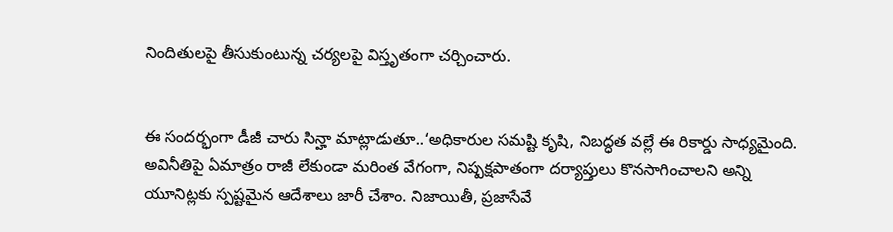నిందితులపై తీసుకుంటున్న చర్యలపై విస్తృతంగా చర్చించారు.


ఈ సందర్భంగా డీజీ చారు సిన్హా మాట్లాడుతూ..‘అధికారుల సమష్టి కృషి, నిబద్ధత వల్లే ఈ రికార్డు సాధ్యమైంది. అవినీతిపై ఏమాత్రం రాజీ లేకుండా మరింత వేగంగా, నిష్పక్షపాతంగా దర్యాప్తులు కొనసాగించాలని అన్ని యూనిట్లకు స్పష్టమైన ఆదేశాలు జారీ చేశాం. నిజాయితీ, ప్రజాసేవే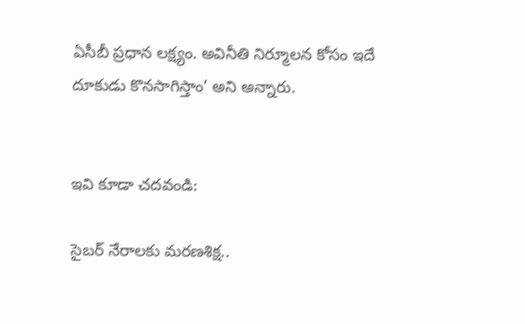ఏసీబీ ప్రధాన లక్ష్యం. అవినీతి నిర్మూలన కోసం ఇదే దూకుడు కొనసాగిస్తాం’ అని అన్నారు.


ఇవి కూడా చదవండి:

సైబర్‌ నేరాలకు మరణశిక్ష..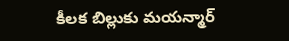కీలక బిల్లుకు మయన్మార్‌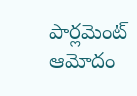పార్లమెంట్‌ ఆమోదం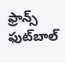ఫ్రాన్స్ ఫుట్‌బాల్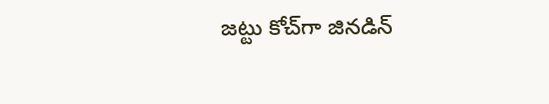జట్టు కోచ్‌గా జినడిన్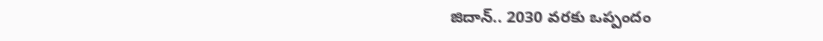జిదాన్.. 2030 వరకు ఒప్పందం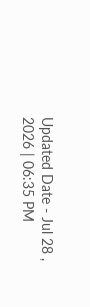Updated Date - Jul 28 , 2026 | 06:35 PM